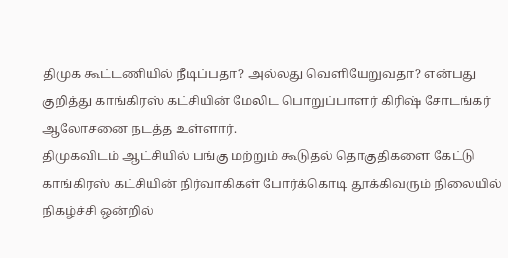திமுக கூட்டணியில் நீடிப்பதா? அல்லது வெளியேறுவதா? என்பது குறித்து காங்கிரஸ் கட்சியின் மேலிட பொறுப்பாளர் கிரிஷ் சோடங்கர் ஆலோசனை நடத்த உள்ளார்.
திமுகவிடம் ஆட்சியில் பங்கு மற்றும் கூடுதல் தொகுதிகளை கேட்டு காங்கிரஸ் கட்சியின் நிர்வாகிகள் போர்க்கொடி தூக்கிவரும் நிலையில் நிகழ்ச்சி ஒன்றில்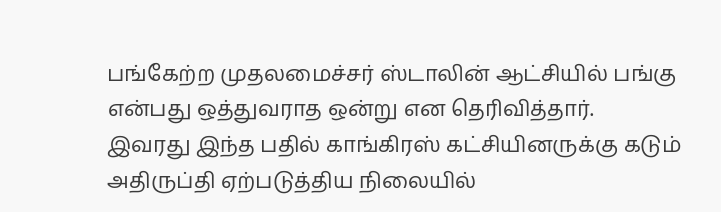பங்கேற்ற முதலமைச்சர் ஸ்டாலின் ஆட்சியில் பங்கு என்பது ஒத்துவராத ஒன்று என தெரிவித்தார்.
இவரது இந்த பதில் காங்கிரஸ் கட்சியினருக்கு கடும் அதிருப்தி ஏற்படுத்திய நிலையில்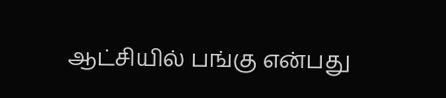ஆட்சியில் பங்கு என்பது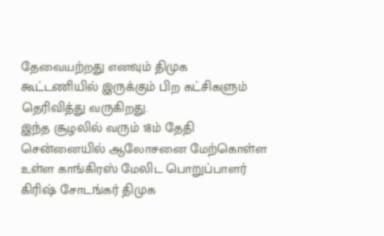தேவையற்றது எனவும் திமுக கூட்டணியில் இருக்கும் பிற கட்சிகளும் தெரிவித்து வருகிறது.
இந்த சூழலில் வரும் 18ம் தேதி சென்னையில் ஆலோசனை மேற்கொள்ள உள்ள காங்கிரஸ் மேலிட பொறுப்பாளர் கிரிஷ் சோடங்கர் திமுக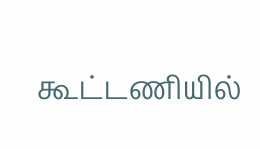கூட்டணியில்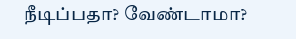நீடிப்பதா? வேண்டாமா?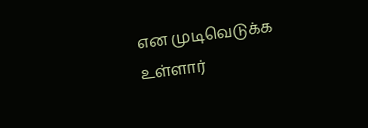என முடிவெடுக்க உள்ளார்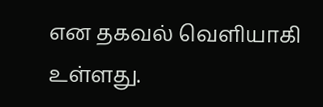என தகவல் வெளியாகி உள்ளது.